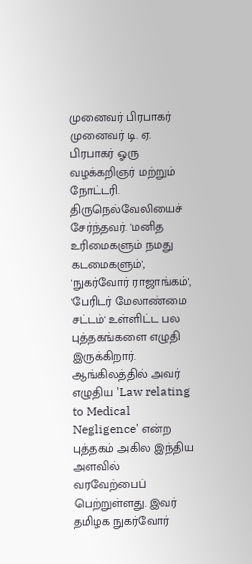முனைவர் பிரபாகர்
முனைவர் டி. ஏ. பிரபாகர் ஓரு வழக்கறிஞர் மற்றும் நோட்டரி. திருநெல்வேலியைச் சேர்ந்தவர். 'மனித உரிமைகளும் நமது கடமைகளும்', 'நுகர்வோர் ராஜாங்கம்', 'பேரிடர் மேலாண்மை சட்டம்' உள்ளிட்ட பல புத்தகங்களை எழுதி இருக்கிறார். ஆங்கிலத்தில் அவர் எழுதிய 'Law relating to Medical Negligence' என்ற புத்தகம் அகில இந்திய அளவில் வரவேற்பைப் பெற்றுள்ளது. இவர் தமிழக நுகர்வோர்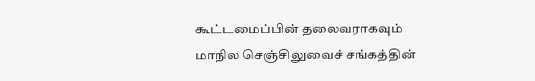கூட்டமைப்பின் தலைவராகவும் மாநில செஞ்சிலுவைச் சங்கத்தின்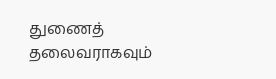துணைத் தலைவராகவும்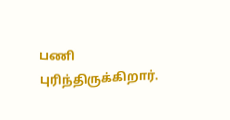பணி புரிந்திருக்கிறார்.